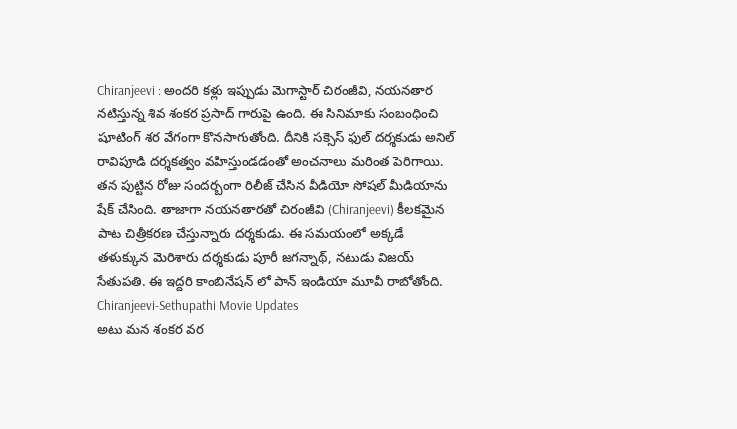Chiranjeevi : అందరి కళ్లు ఇప్పుడు మెగాస్టార్ చిరంజీవి, నయనతార నటిస్తున్న శివ శంకర ప్రసాద్ గారుపై ఉంది. ఈ సినిమాకు సంబంధించి షూటింగ్ శర వేగంగా కొనసాగుతోంది. దీనికి సక్సెస్ ఫుల్ దర్శకుడు అనిల్ రావిపూడి దర్శకత్వం వహిస్తుండడంతో అంచనాలు మరింత పెరిగాయి. తన పుట్టిన రోజు సందర్బంగా రిలీజ్ చేసిన వీడియో సోషల్ మీడియాను షేక్ చేసింది. తాజాగా నయనతారతో చిరంజీవి (Chiranjeevi) కీలకమైన పాట చిత్రీకరణ చేస్తున్నారు దర్శకుడు. ఈ సమయంలో అక్కడే తళుక్కున మెరిశారు దర్శకుడు పూరీ జగన్నాథ్, నటుడు విజయ్ సేతుపతి. ఈ ఇద్దరి కాంబినేషన్ లో పాన్ ఇండియా మూవీ రాబోతోంది.
Chiranjeevi-Sethupathi Movie Updates
అటు మన శంకర వర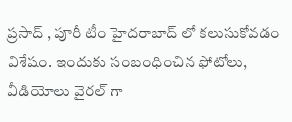ప్రసాద్ , పూరీ టీం హైదరాబాద్ లో కలుసుకోవడం విశేషం. ఇందుకు సంబంధించిన ఫోటోలు, వీడియోలు వైరల్ గా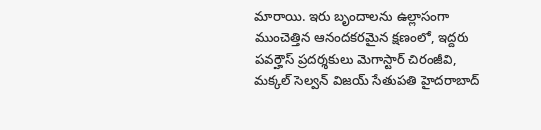మారాయి. ఇరు బృందాలను ఉల్లాసంగా ముంచెత్తిన ఆనందకరమైన క్షణంలో, ఇద్దరు పవర్హౌస్ ప్రదర్శకులు మెగాస్టార్ చిరంజీవి, మక్కల్ సెల్వన్ విజయ్ సేతుపతి హైదరాబాద్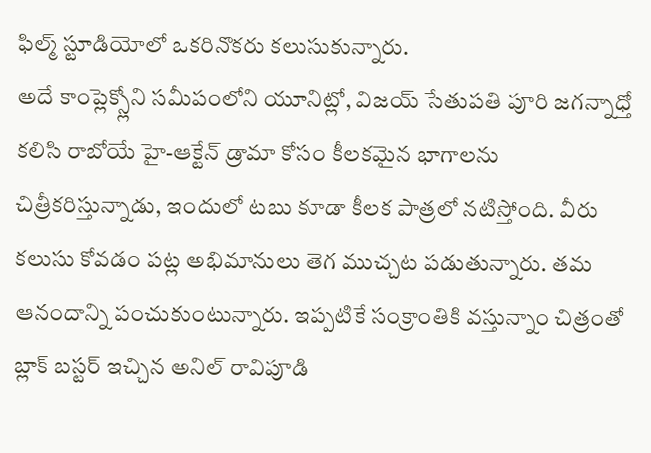ఫిల్మ్ స్టూడియోలో ఒకరినొకరు కలుసుకున్నారు.
అదే కాంప్లెక్స్లోని సమీపంలోని యూనిట్లో, విజయ్ సేతుపతి పూరి జగన్నాధ్తో కలిసి రాబోయే హై-ఆక్టేన్ డ్రామా కోసం కీలకమైన భాగాలను చిత్రీకరిస్తున్నాడు, ఇందులో టబు కూడా కీలక పాత్రలో నటిస్తోంది. వీరు కలుసు కోవడం పట్ల అభిమానులు తెగ ముచ్చట పడుతున్నారు. తమ ఆనందాన్ని పంచుకుంటున్నారు. ఇప్పటికే సంక్రాంతికి వస్తున్నాం చిత్రంతో బ్లాక్ బస్టర్ ఇచ్చిన అనిల్ రావిపూడి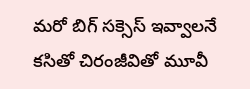మరో బిగ్ సక్సెస్ ఇవ్వాలనే కసితో చిరంజీవితో మూవీ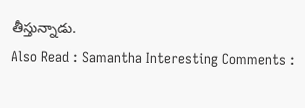తీస్తున్నాడు.
Also Read : Samantha Interesting Comments :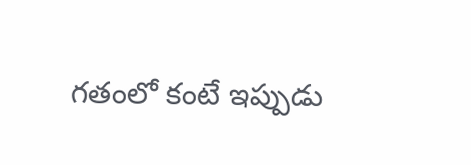గతంలో కంటే ఇప్పుడు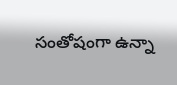సంతోషంగా ఉన్నా